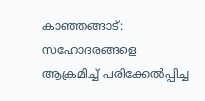കാഞ്ഞങ്ങാട്: സഹോദരങ്ങളെ ആക്രമിച്ച് പരിക്കേൽപ്പിച്ച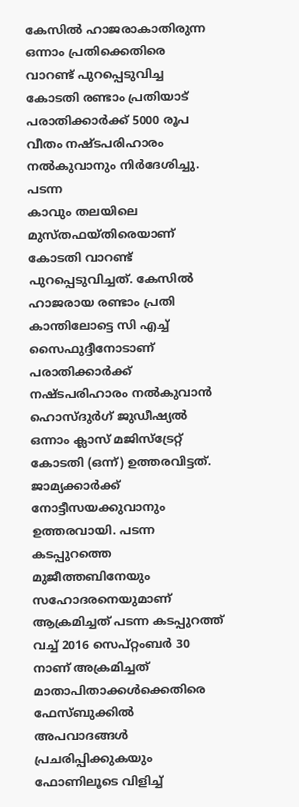കേസിൽ ഹാജരാകാതിരുന്ന ഒന്നാം പ്രതിക്കെതിരെ വാറണ്ട് പുറപ്പെടുവിച്ച കോടതി രണ്ടാം പ്രതിയാട് പരാതിക്കാർക്ക് 5000 രൂപ വീതം നഷ്ടപരിഹാരം നൽകുവാനും നിർദേശിച്ചു. പടന്ന
കാവും തലയിലെ മുസ്തഫയ്തിരെയാണ് കോടതി വാറണ്ട് പുറപ്പെടുവിച്ചത്. കേസിൽ ഹാജരായ രണ്ടാം പ്രതി കാന്തിലോട്ടെ സി എച്ച് സൈഫുദ്ദീനോടാണ് പരാതിക്കാർക്ക് നഷ്ടപരിഹാരം നൽകുവാൻ ഹൊസ്ദുർഗ് ജുഡീഷ്യൽ ഒന്നാം ക്ലാസ് മജിസ്ട്രേറ്റ് കോടതി (ഒന്ന്) ഉത്തരവിട്ടത്. ജാമ്യക്കാർക്ക് നോട്ടീസയക്കുവാനും ഉത്തരവായി. പടന്ന കടപ്പുറത്തെ മുജീത്തബിനേയും സഹോദരനെയുമാണ് ആക്രമിച്ചത് പടന്ന കടപ്പുറത്ത് വച്ച് 2016 സെപ്റ്റംബർ 30 നാണ് അക്രമിച്ചത് മാതാപിതാക്കൾക്കെതിരെ ഫേസ്ബുക്കിൽ അപവാദങ്ങൾ പ്രചരിപ്പിക്കുകയും ഫോണിലൂടെ വിളിച്ച്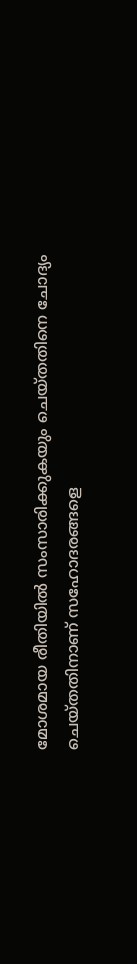മോശമായ രീതിയിൽ സംസാരിക്കുകയും ചെയ്തതിനെ ചോദ്യം ചെയ്തതിനാണ് സഹോദരങ്ങളെ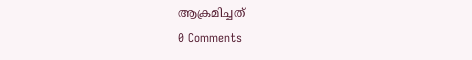ആക്രമിച്ചത്
0 Comments